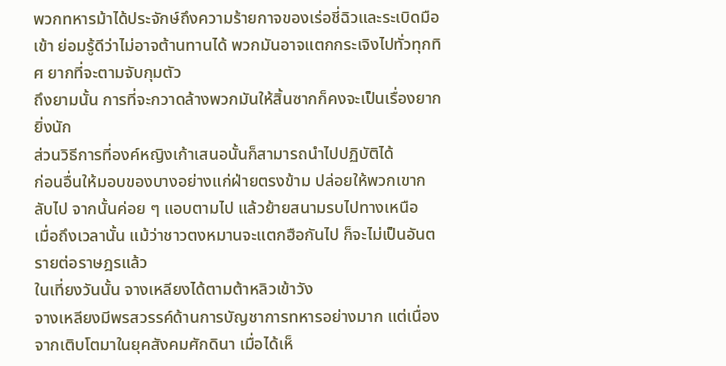พวกทหารม้าได้ประจักษ์ถึงความร้ายกาจของเร่อชี่ฉิวและระเบิดมือเข้า ย่อมรู้ดีว่าไม่อาจต้านทานได้ พวกมันอาจแตกกระเจิงไปทั่วทุกทิศ ยากที่จะตามจับกุมตัว
ถึงยามนั้น การที่จะกวาดล้างพวกมันให้สิ้นซากก็คงจะเป็นเรื่องยากยิ่งนัก
ส่วนวิธีการที่องค์หญิงเก้าเสนอนั้นก็สามารถนำไปปฏิบัติได้
ก่อนอื่นให้มอบของบางอย่างแก่ฝ่ายตรงข้าม ปล่อยให้พวกเขากลับไป จากนั้นค่อย ๆ แอบตามไป แล้วย้ายสนามรบไปทางเหนือ
เมื่อถึงเวลานั้น แม้ว่าชาวตงหมานจะแตกฮือกันไป ก็จะไม่เป็นอันตรายต่อราษฎรแล้ว
ในเที่ยงวันนั้น จางเหลียงได้ตามต้าหลิวเข้าวัง
จางเหลียงมีพรสวรรค์ด้านการบัญชาการทหารอย่างมาก แต่เนื่องจากเติบโตมาในยุคสังคมศักดินา เมื่อได้เห็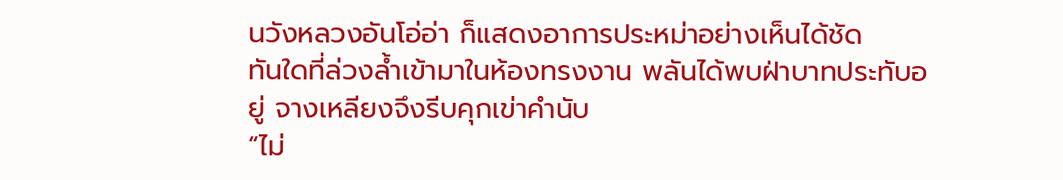นวังหลวงอันโอ่อ่า ก็แสดงอาการประหม่าอย่างเห็นได้ชัด
ทันใดที่ล่วงล้ำเข้ามาในห้องทรงงาน พลันได้พบฝ่าบาทประทับอยู่ จางเหลียงจึงรีบคุกเข่าคำนับ
“ไม่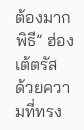ต้องมากพิธี” ฮ่องเต้ตรัส
ด้วยความที่ทรง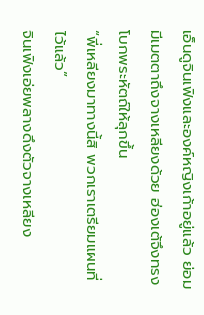เอ็นดูจินเฟิงและองค์หญิงเก้าอยู่แล้ว ย่อมมีเมตตาถึงจางเหลียงด้วย ฮ่องเต้จึงทรงโบกพระหัตถ์ให้ลุกขึ้น
“พี่เหลียงมาทางนี้สิ พวกเราเตรียมแผนที่ไว้แล้ว”
จินเฟิงเอ่ยพลางดึงตัวจางเหลียง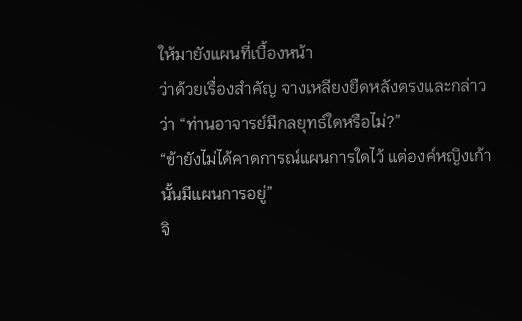ให้มายังแผนที่เบื้องหน้า
ว่าด้วยเรื่องสำคัญ จางเหลียงยืดหลังตรงและกล่าวว่า “ท่านอาจารย์มีกลยุทธ์ใดหรือไม่?”
“ข้ายังไม่ได้คาดการณ์แผนการใดไว้ แต่องค์หญิงเก้านั้นมีแผนการอยู่”
จิ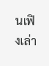นเฟิงเล่า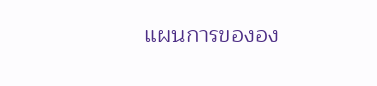แผนการขององ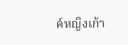ค์หญิงเก้า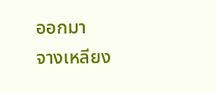ออกมา
จางเหลียง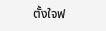ตั้งใจฟ